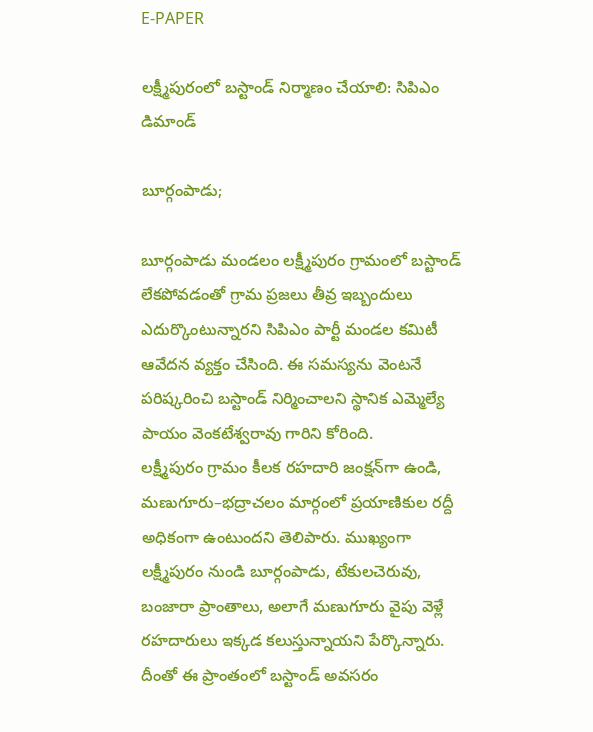E-PAPER

లక్ష్మీపురంలో బస్టాండ్ నిర్మాణం చేయాలి: సిపిఎం డిమాండ్

బూర్గంపాడు;

బూర్గంపాడు మండలం లక్ష్మీపురం గ్రామంలో బస్టాండ్ లేకపోవడంతో గ్రామ ప్రజలు తీవ్ర ఇబ్బందులు ఎదుర్కొంటున్నారని సిపిఎం పార్టీ మండల కమిటీ ఆవేదన వ్యక్తం చేసింది. ఈ సమస్యను వెంటనే పరిష్కరించి బస్టాండ్ నిర్మించాలని స్థానిక ఎమ్మెల్యే పాయం వెంకటేశ్వరావు గారిని కోరింది.
లక్ష్మీపురం గ్రామం కీలక రహదారి జంక్షన్‌గా ఉండి, మణుగూరు–భద్రాచలం మార్గంలో ప్రయాణికుల రద్దీ అధికంగా ఉంటుందని తెలిపారు. ముఖ్యంగా లక్ష్మీపురం నుండి బూర్గంపాడు, టేకులచెరువు, బంజారా ప్రాంతాలు, అలాగే మణుగూరు వైపు వెళ్లే రహదారులు ఇక్కడ కలుస్తున్నాయని పేర్కొన్నారు. దీంతో ఈ ప్రాంతంలో బస్టాండ్ అవసరం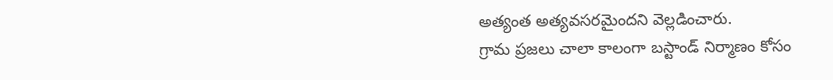అత్యంత అత్యవసరమైందని వెల్లడించారు.
గ్రామ ప్రజలు చాలా కాలంగా బస్టాండ్ నిర్మాణం కోసం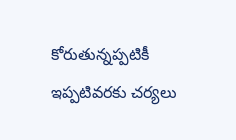కోరుతున్నప్పటికీ ఇప్పటివరకు చర్యలు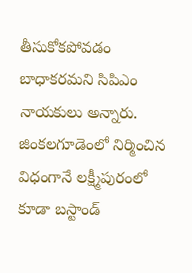తీసుకోకపోవడం బాధాకరమని సిపిఎం నాయకులు అన్నారు. జింకలగూడెంలో నిర్మించిన విధంగానే లక్ష్మీపురంలో కూడా బస్టాండ్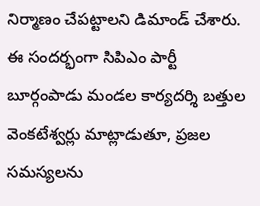నిర్మాణం చేపట్టాలని డిమాండ్ చేశారు.
ఈ సందర్భంగా సిపిఎం పార్టీ బూర్గంపాడు మండల కార్యదర్శి బత్తుల వెంకటేశ్వర్లు మాట్లాడుతూ, ప్రజల సమస్యలను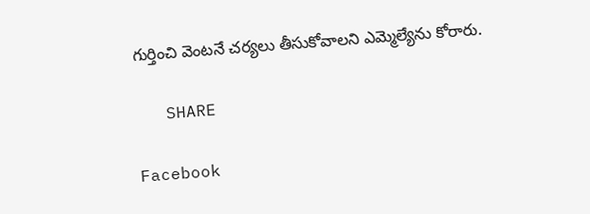గుర్తించి వెంటనే చర్యలు తీసుకోవాలని ఎమ్మెల్యేను కోరారు.

   SHARE

Facebook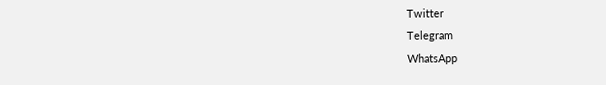Twitter
Telegram
WhatsApp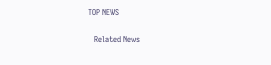TOP NEWS

   Related News